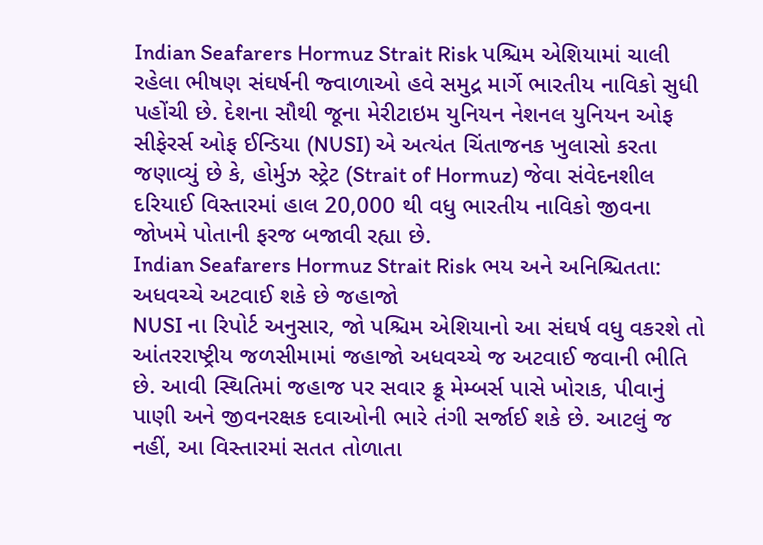Indian Seafarers Hormuz Strait Risk પશ્ચિમ એશિયામાં ચાલી રહેલા ભીષણ સંઘર્ષની જ્વાળાઓ હવે સમુદ્ર માર્ગે ભારતીય નાવિકો સુધી પહોંચી છે. દેશના સૌથી જૂના મેરીટાઇમ યુનિયન નેશનલ યુનિયન ઓફ સીફેરર્સ ઓફ ઈન્ડિયા (NUSI) એ અત્યંત ચિંતાજનક ખુલાસો કરતા જણાવ્યું છે કે, હોર્મુઝ સ્ટ્રેટ (Strait of Hormuz) જેવા સંવેદનશીલ દરિયાઈ વિસ્તારમાં હાલ 20,000 થી વધુ ભારતીય નાવિકો જીવના જોખમે પોતાની ફરજ બજાવી રહ્યા છે.
Indian Seafarers Hormuz Strait Risk ભય અને અનિશ્ચિતતા: અધવચ્ચે અટવાઈ શકે છે જહાજો
NUSI ના રિપોર્ટ અનુસાર, જો પશ્ચિમ એશિયાનો આ સંઘર્ષ વધુ વકરશે તો આંતરરાષ્ટ્રીય જળસીમામાં જહાજો અધવચ્ચે જ અટવાઈ જવાની ભીતિ છે. આવી સ્થિતિમાં જહાજ પર સવાર ક્રૂ મેમ્બર્સ પાસે ખોરાક, પીવાનું પાણી અને જીવનરક્ષક દવાઓની ભારે તંગી સર્જાઈ શકે છે. આટલું જ નહીં, આ વિસ્તારમાં સતત તોળાતા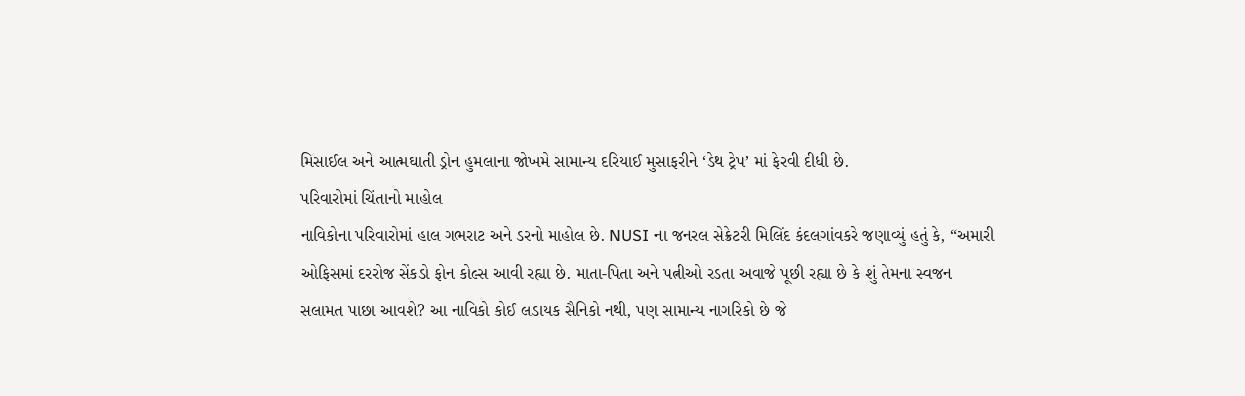મિસાઈલ અને આત્મઘાતી ડ્રોન હુમલાના જોખમે સામાન્ય દરિયાઈ મુસાફરીને ‘ડેથ ટ્રેપ’ માં ફેરવી દીધી છે.
પરિવારોમાં ચિંતાનો માહોલ
નાવિકોના પરિવારોમાં હાલ ગભરાટ અને ડરનો માહોલ છે. NUSI ના જનરલ સેક્રેટરી મિલિંદ કંદલગાંવકરે જણાવ્યું હતું કે, “અમારી ઓફિસમાં દરરોજ સેંકડો ફોન કોલ્સ આવી રહ્યા છે. માતા-પિતા અને પત્નીઓ રડતા અવાજે પૂછી રહ્યા છે કે શું તેમના સ્વજન સલામત પાછા આવશે? આ નાવિકો કોઈ લડાયક સૈનિકો નથી, પણ સામાન્ય નાગરિકો છે જે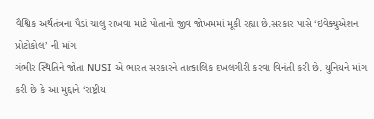વૈશ્વિક અર્થતંત્રના પૈડાં ચાલુ રાખવા માટે પોતાનો જીવ જોખમમાં મૂકી રહ્યા છે.સરકાર પાસે ‘ઇવેક્યુએશન પ્રોટોકોલ’ ની માંગ
ગંભીર સ્થિતિને જોતા NUSI એ ભારત સરકારને તાત્કાલિક દખલગીરી કરવા વિનંતી કરી છે. યુનિયને માંગ કરી છે કે આ મુદ્દાને ‘રાષ્ટ્રીય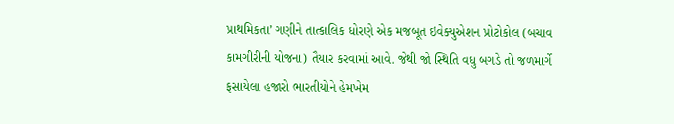પ્રાથમિકતા’ ગણીને તાત્કાલિક ધોરણે એક મજબૂત ઇવેક્યુએશન પ્રોટોકોલ (બચાવ કામગીરીની યોજના) તૈયાર કરવામાં આવે. જેથી જો સ્થિતિ વધુ બગડે તો જળમાર્ગે ફસાયેલા હજારો ભારતીયોને હેમખેમ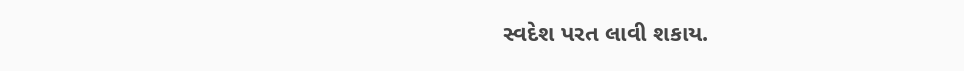સ્વદેશ પરત લાવી શકાય.